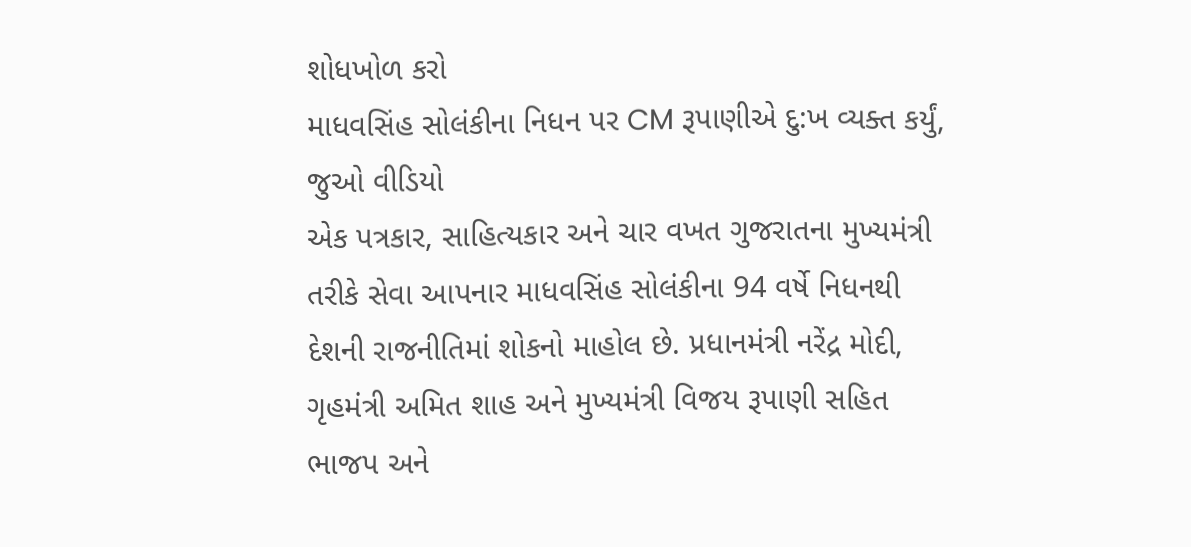શોધખોળ કરો
માધવસિંહ સોલંકીના નિધન પર CM રૂપાણીએ દુ:ખ વ્યક્ત કર્યું, જુઓ વીડિયો
એક પત્રકાર, સાહિત્યકાર અને ચાર વખત ગુજરાતના મુખ્યમંત્રી તરીકે સેવા આપનાર માધવસિંહ સોલંકીના 94 વર્ષે નિધનથી દેશની રાજનીતિમાં શોકનો માહોલ છે. પ્રધાનમંત્રી નરેંદ્ર મોદી, ગૃહમંત્રી અમિત શાહ અને મુખ્યમંત્રી વિજય રૂપાણી સહિત ભાજપ અને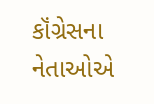કૉંગ્રેસના નેતાઓએ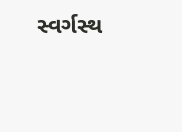સ્વર્ગસ્થ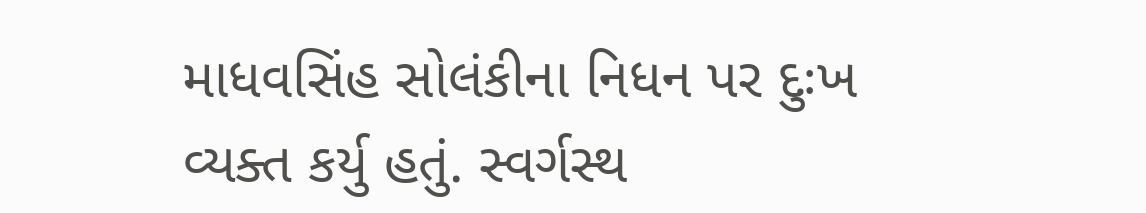માધવસિંહ સોલંકીના નિધન પર દુઃખ વ્યક્ત કર્યુ હતું. સ્વર્ગસ્થ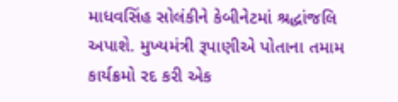માધવસિંહ સોલંકીને કેબીનેટમાં શ્રદ્ધાંજલિ અપાશે. મુખ્યમંત્રી રૂપાણીએ પોતાના તમામ કાર્યક્રમો રદ કરી એક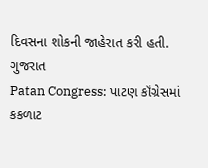દિવસના શોકની જાહેરાત કરી હતી.
ગુજરાત
Patan Congress: પાટણ કૉંગ્રેસમાં કકળાટ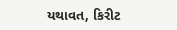યથાવત, કિરીટ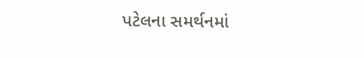પટેલના સમર્થનમાં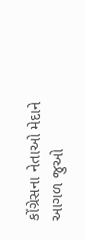કોંગ્રેસના નેતાઓ મેદાને
આગળ જુઓ